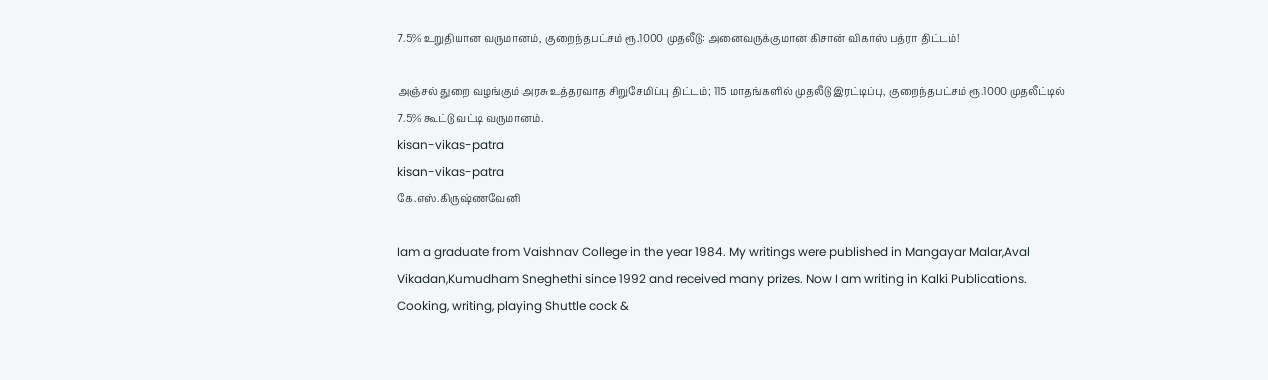7.5% உறுதியான வருமானம், குறைந்தபட்சம் ரூ.1000 முதலீடு: அனைவருக்குமான கிசான் விகாஸ் பத்ரா திட்டம்!

அஞ்சல் துறை வழங்கும் அரசு உத்தரவாத சிறுசேமிப்பு திட்டம்; 115 மாதங்களில் முதலீடு இரட்டிப்பு, குறைந்தபட்சம் ரூ.1000 முதலீட்டில் 7.5% கூட்டு வட்டி வருமானம்.
kisan-vikas-patra
kisan-vikas-patra
கே.எஸ்.கிருஷ்ணவேனி

Iam a graduate from Vaishnav College in the year 1984. My writings were published in Mangayar Malar,Aval Vikadan,Kumudham Sneghethi since 1992 and received many prizes. Now I am writing in Kalki Publications. Cooking, writing, playing Shuttle cock &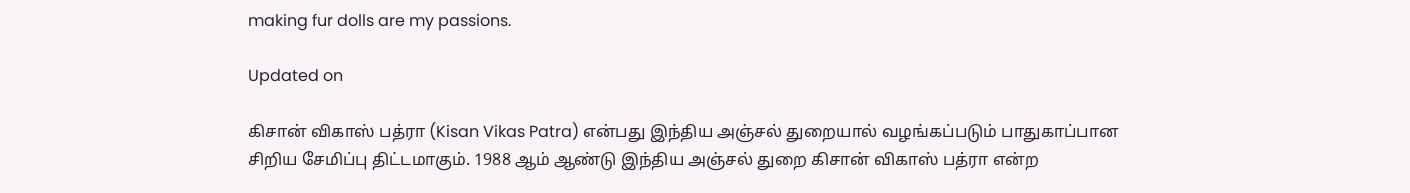making fur dolls are my passions.

Updated on

கிசான் விகாஸ் பத்ரா (Kisan Vikas Patra) என்பது இந்திய அஞ்சல் துறையால் வழங்கப்படும் பாதுகாப்பான சிறிய சேமிப்பு திட்டமாகும். 1988 ஆம் ஆண்டு இந்திய அஞ்சல் துறை கிசான் விகாஸ் பத்ரா என்ற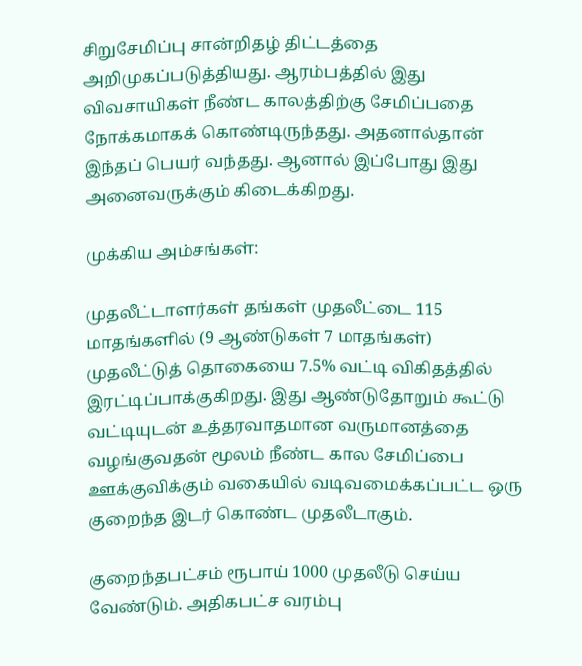சிறுசேமிப்பு சான்றிதழ் திட்டத்தை அறிமுகப்படுத்தியது. ஆரம்பத்தில் இது விவசாயிகள் நீண்ட காலத்திற்கு சேமிப்பதை நோக்கமாகக் கொண்டிருந்தது. அதனால்தான் இந்தப் பெயர் வந்தது. ஆனால் இப்போது இது அனைவருக்கும் கிடைக்கிறது.

முக்கிய அம்சங்கள்:

முதலீட்டாளர்கள் தங்கள் முதலீட்டை 115 மாதங்களில் (9 ஆண்டுகள் 7 மாதங்கள்) முதலீட்டுத் தொகையை 7.5% வட்டி விகிதத்தில் இரட்டிப்பாக்குகிறது. இது ஆண்டுதோறும் கூட்டு வட்டியுடன் உத்தரவாதமான வருமானத்தை வழங்குவதன் மூலம் நீண்ட கால சேமிப்பை ஊக்குவிக்கும் வகையில் வடிவமைக்கப்பட்ட ஒரு குறைந்த இடர் கொண்ட முதலீடாகும்.

குறைந்தபட்சம் ரூபாய் 1000 முதலீடு செய்ய வேண்டும். அதிகபட்ச வரம்பு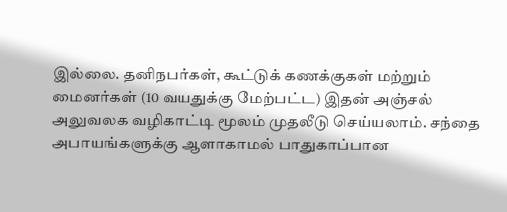இல்லை. தனிநபர்கள், கூட்டுக் கணக்குகள் மற்றும் மைனர்கள் (10 வயதுக்கு மேற்பட்ட) இதன் அஞ்சல் அலுவலக வழிகாட்டி மூலம் முதலீடு செய்யலாம். சந்தை அபாயங்களுக்கு ஆளாகாமல் பாதுகாப்பான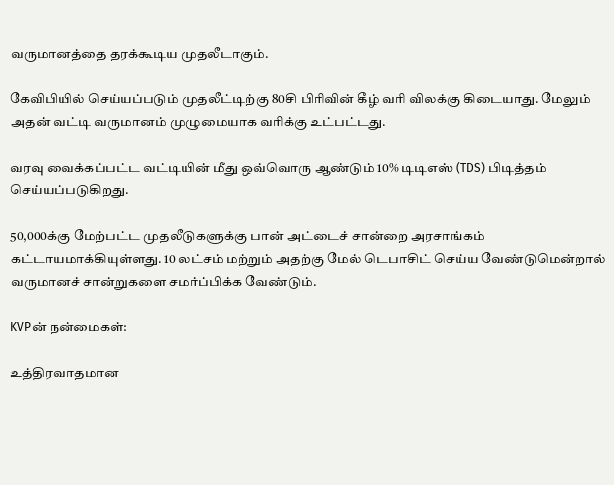வருமானத்தை தரக்கூடிய முதலீடாகும்.

கேவிபியில் செய்யப்படும் முதலீட்டிற்கு 80சி பிரிவின் கீழ் வரி விலக்கு கிடையாது. மேலும் அதன் வட்டி வருமானம் முழுமையாக வரிக்கு உட்பட்டது.

வரவு வைக்கப்பட்ட வட்டியின் மீது ஒவ்வொரு ஆண்டும் 10% டிடிஎஸ் (TDS) பிடித்தம் செய்யப்படுகிறது.

50,000க்கு மேற்பட்ட முதலீடுகளுக்கு பான் அட்டைச் சான்றை அரசாங்கம் கட்டாயமாக்கியுள்ளது. 10 லட்சம் மற்றும் அதற்கு மேல் டெபாசிட் செய்ய வேண்டுமென்றால் வருமானச் சான்றுகளை சமர்ப்பிக்க வேண்டும்.

KVPன் நன்மைகள்:

உத்திரவாதமான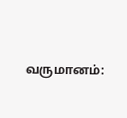வருமானம்: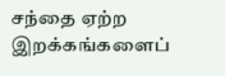சந்தை ஏற்ற இறக்கங்களைப்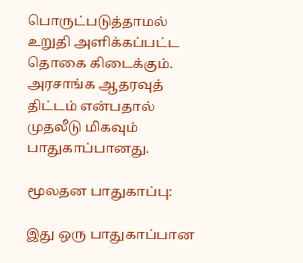பொருட்படுத்தாமல் உறுதி அளிக்கப்பட்ட தொகை கிடைக்கும். அரசாங்க ஆதரவுத் திட்டம் என்பதால் முதலீடு மிகவும் பாதுகாப்பானது.

மூலதன பாதுகாப்பு:

இது ஒரு பாதுகாப்பான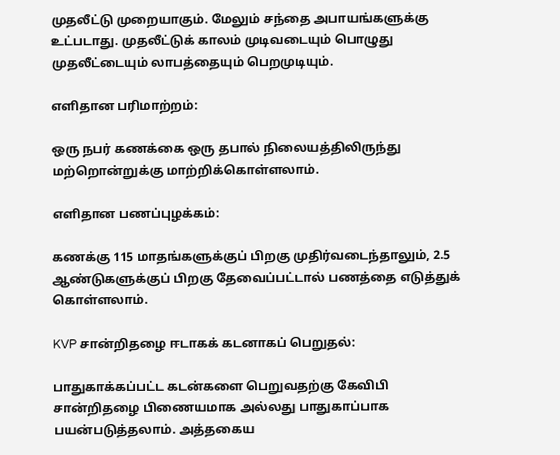முதலீட்டு முறையாகும். மேலும் சந்தை அபாயங்களுக்கு உட்படாது. முதலீட்டுக் காலம் முடிவடையும் பொழுது முதலீட்டையும் லாபத்தையும் பெறமுடியும்.

எளிதான பரிமாற்றம்:

ஒரு நபர் கணக்கை ஒரு தபால் நிலையத்திலிருந்து மற்றொன்றுக்கு மாற்றிக்கொள்ளலாம்.

எளிதான பணப்புழக்கம்:

கணக்கு 115 மாதங்களுக்குப் பிறகு முதிர்வடைந்தாலும், 2.5 ஆண்டுகளுக்குப் பிறகு தேவைப்பட்டால் பணத்தை எடுத்துக் கொள்ளலாம்.

KVP சான்றிதழை ஈடாகக் கடனாகப் பெறுதல்:

பாதுகாக்கப்பட்ட கடன்களை பெறுவதற்கு கேவிபி சான்றிதழை பிணையமாக அல்லது பாதுகாப்பாக பயன்படுத்தலாம். அத்தகைய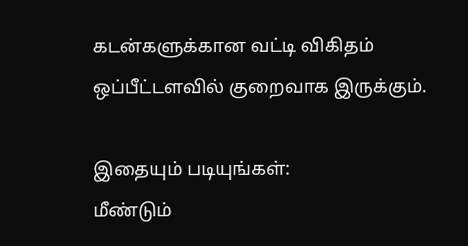கடன்களுக்கான வட்டி விகிதம் ஒப்பீட்டளவில் குறைவாக இருக்கும்.

இதையும் படியுங்கள்:
மீண்டும்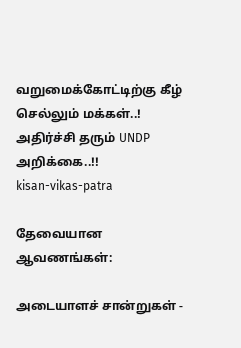வறுமைக்கோட்டிற்கு கீழ் செல்லும் மக்கள்..! அதிர்ச்சி தரும் UNDP அறிக்கை..!!
kisan-vikas-patra

தேவையான ஆவணங்கள்:

அடையாளச் சான்றுகள் -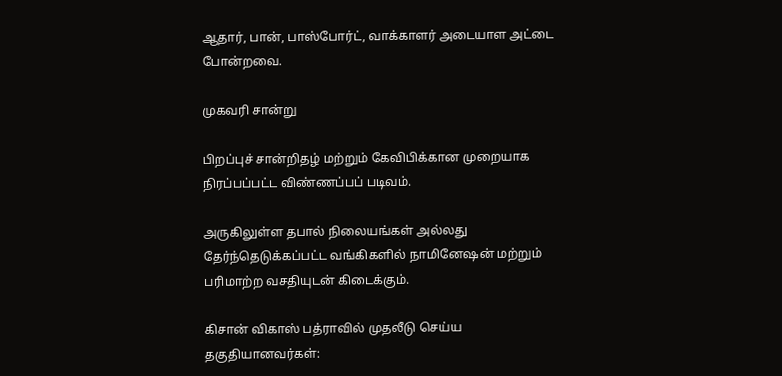ஆதார், பான், பாஸ்போர்ட், வாக்காளர் அடையாள அட்டை போன்றவை.

முகவரி சான்று

பிறப்புச் சான்றிதழ் மற்றும் கேவிபிக்கான முறையாக நிரப்பப்பட்ட விண்ணப்பப் படிவம்.

அருகிலுள்ள தபால் நிலையங்கள் அல்லது தேர்ந்தெடுக்கப்பட்ட வங்கிகளில் நாமினேஷன் மற்றும் பரிமாற்ற வசதியுடன் கிடைக்கும்.

கிசான் விகாஸ் பத்ராவில் முதலீடு செய்ய தகுதியானவர்கள்: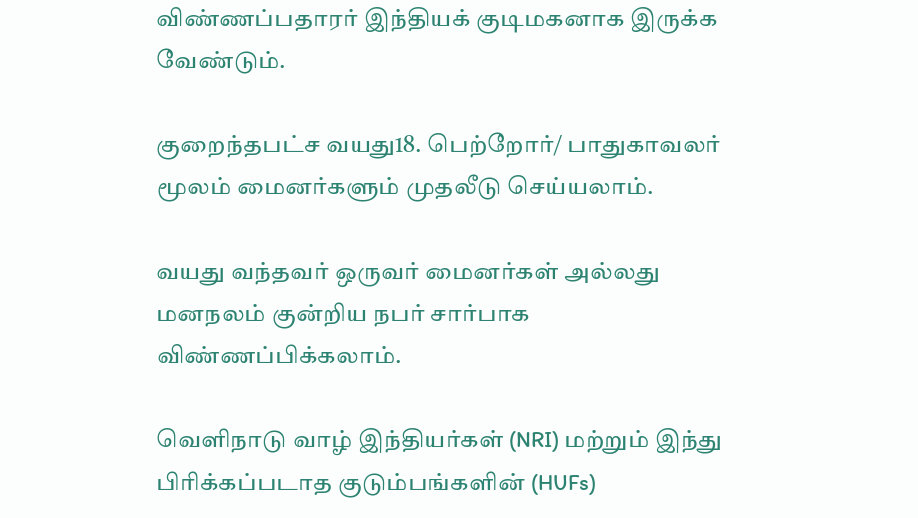விண்ணப்பதாரர் இந்தியக் குடிமகனாக இருக்க வேண்டும்.

குறைந்தபட்ச வயது18. பெற்றோர்/ பாதுகாவலர் மூலம் மைனர்களும் முதலீடு செய்யலாம்.

வயது வந்தவர் ஒருவர் மைனர்கள் அல்லது மனநலம் குன்றிய நபர் சார்பாக விண்ணப்பிக்கலாம்.

வெளிநாடு வாழ் இந்தியர்கள் (NRI) மற்றும் இந்து பிரிக்கப்படாத குடும்பங்களின் (HUFs)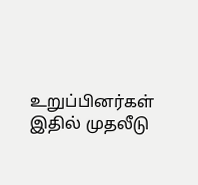உறுப்பினர்கள் இதில் முதலீடு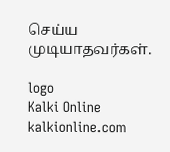செய்ய முடியாதவர்கள்.

logo
Kalki Online
kalkionline.com